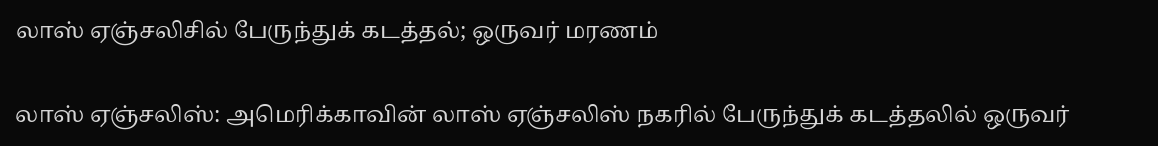லாஸ் ஏஞ்சலிசில் பேருந்துக் கடத்தல்; ஒருவர் மரணம்

லாஸ் ஏஞ்சலிஸ்: அமெரிக்காவின் லாஸ் ஏஞ்சலிஸ் நகரில் பேருந்துக் கடத்தலில் ஒருவர்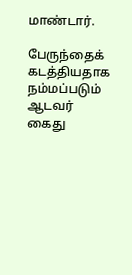மாண்டார்.

பேருந்தைக் கடத்தியதாக நம்மப்படும் ஆடவர் கைது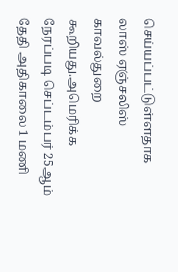செய்யப்பட்டுள்ளதாக லாஸ் ஏஞ்சலிஸ் காவல்துறை கூறியது.அமெரிக்க நேரப்படி செப்டம்பர் 25ஆம் தேதி அதிகாலை 1 மணி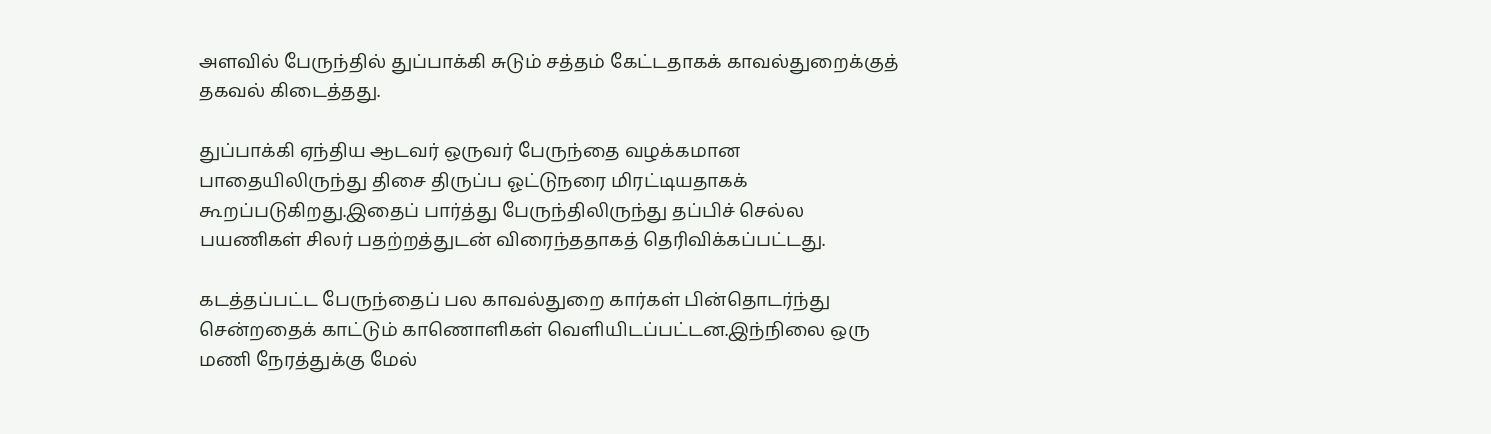அளவில் பேருந்தில் துப்பாக்கி சுடும் சத்தம் கேட்டதாகக் காவல்துறைக்குத் தகவல் கிடைத்தது.

துப்பாக்கி ஏந்திய ஆடவர் ஒருவர் பேருந்தை வழக்கமான பாதையிலிருந்து திசை திருப்ப ஓட்டுநரை மிரட்டியதாகக் கூறப்படுகிறது.இதைப் பார்த்து பேருந்திலிருந்து தப்பிச் செல்ல பயணிகள் சிலர் பதற்றத்துடன் விரைந்ததாகத் தெரிவிக்கப்பட்டது.

கடத்தப்பட்ட பேருந்தைப் பல காவல்துறை கார்கள் பின்தொடர்ந்து சென்றதைக் காட்டும் காணொளிகள் வெளியிடப்பட்டன.இந்நிலை ஒரு மணி நேரத்துக்கு மேல்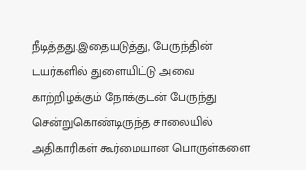நீடித்தது.இதையடுத்து, பேருந்தின் டயர்களில் துளையிட்டு அவை காற்றிழக்கும் நோக்குடன் பேருந்து சென்றுகொண்டிருந்த சாலையில் அதிகாரிகள் கூர்மையான பொருள்களை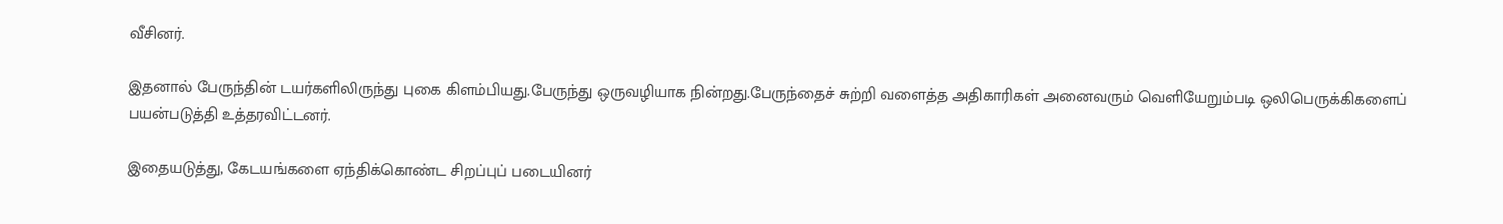வீசினர்.

இதனால் பேருந்தின் டயர்களிலிருந்து புகை கிளம்பியது.பேருந்து ஒருவழியாக நின்றது.பேருந்தைச் சுற்றி வளைத்த அதிகாரிகள் அனைவரும் வெளியேறும்படி ஒலிபெருக்கிகளைப் பயன்படுத்தி உத்தரவிட்டனர்.

இதையடுத்து, கேடயங்களை ஏந்திக்கொண்ட சிறப்புப் படையினர்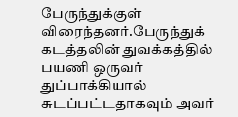பேருந்துக்குள் விரைந்தனர்.பேருந்துக் கடத்தலின் துவக்கத்தில் பயணி ஒருவர் துப்பாக்கியால் சுடப்பட்டதாகவும் அவர்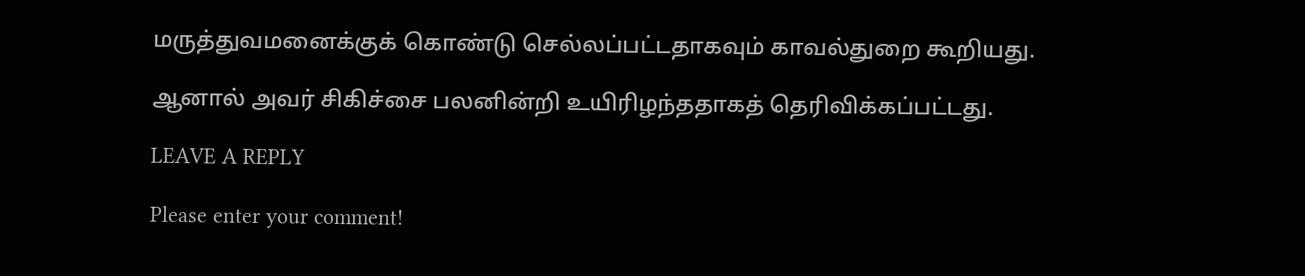மருத்துவமனைக்குக் கொண்டு செல்லப்பட்டதாகவும் காவல்துறை கூறியது.

ஆனால் அவர் சிகிச்சை பலனின்றி உயிரிழந்ததாகத் தெரிவிக்கப்பட்டது.

LEAVE A REPLY

Please enter your comment!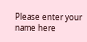Please enter your name here